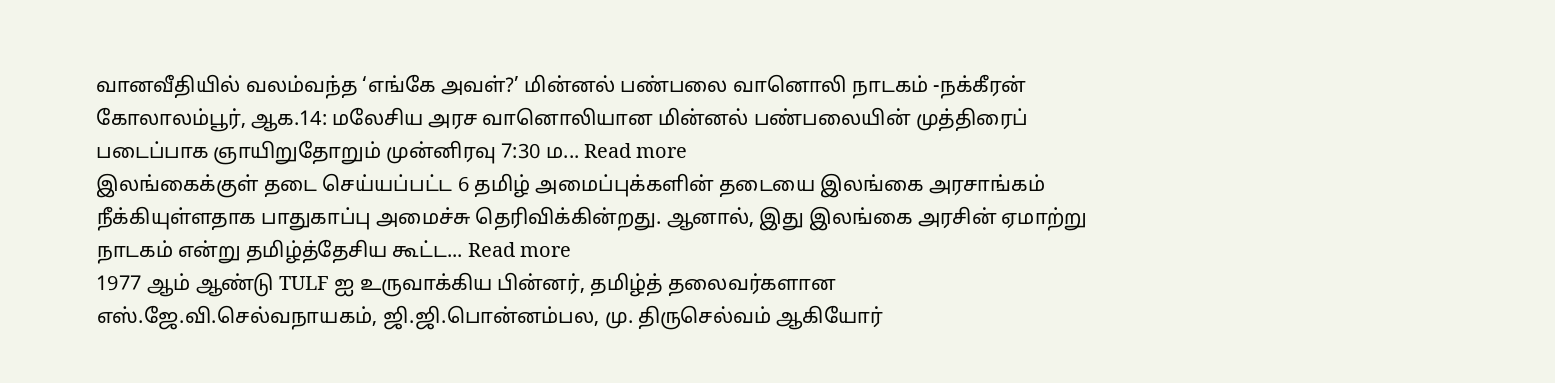வானவீதியில் வலம்வந்த ‘எங்கே அவள்?’ மின்னல் பண்பலை வானொலி நாடகம் -நக்கீரன் கோலாலம்பூர், ஆக.14: மலேசிய அரச வானொலியான மின்னல் பண்பலையின் முத்திரைப் படைப்பாக ஞாயிறுதோறும் முன்னிரவு 7:30 ம... Read more
இலங்கைக்குள் தடை செய்யப்பட்ட 6 தமிழ் அமைப்புக்களின் தடையை இலங்கை அரசாங்கம் நீக்கியுள்ளதாக பாதுகாப்பு அமைச்சு தெரிவிக்கின்றது. ஆனால், இது இலங்கை அரசின் ஏமாற்று நாடகம் என்று தமிழ்த்தேசிய கூட்ட... Read more
1977 ஆம் ஆண்டு TULF ஐ உருவாக்கிய பின்னர், தமிழ்த் தலைவர்களான எஸ்.ஜே.வி.செல்வநாயகம், ஜி.ஜி.பொன்னம்பல, மு. திருசெல்வம் ஆகியோர்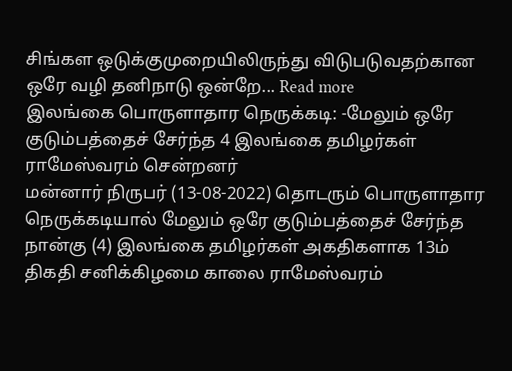சிங்கள ஒடுக்குமுறையிலிருந்து விடுபடுவதற்கான ஒரே வழி தனிநாடு ஒன்றே... Read more
இலங்கை பொருளாதார நெருக்கடி: -மேலும் ஒரே குடும்பத்தைச் சேர்ந்த 4 இலங்கை தமிழர்கள் ராமேஸ்வரம் சென்றனர்
மன்னார் நிருபர் (13-08-2022) தொடரும் பொருளாதார நெருக்கடியால் மேலும் ஒரே குடும்பத்தைச் சேர்ந்த நான்கு (4) இலங்கை தமிழர்கள் அகதிகளாக 13ம் திகதி சனிக்கிழமை காலை ராமேஸ்வரம்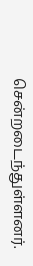சென்றடைந்துள்ளனர்.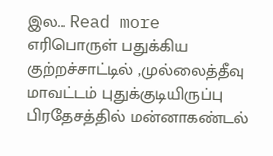இல... Read more
எரிபொருள் பதுக்கிய குற்றச்சாட்டில் ,முல்லைத்தீவு மாவட்டம் புதுக்குடியிருப்பு பிரதேசத்தில் மன்னாகண்டல்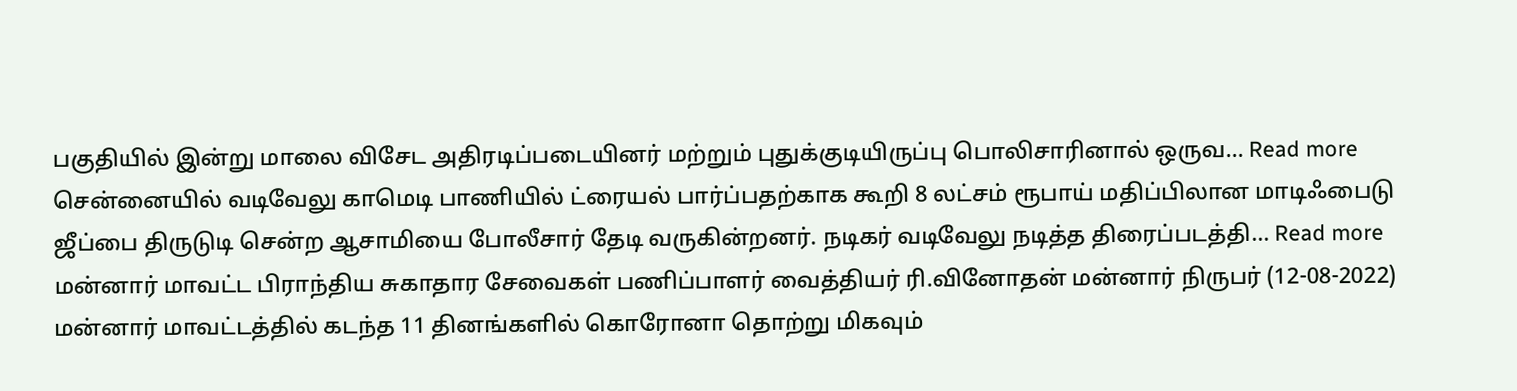பகுதியில் இன்று மாலை விசேட அதிரடிப்படையினர் மற்றும் புதுக்குடியிருப்பு பொலிசாரினால் ஒருவ... Read more
சென்னையில் வடிவேலு காமெடி பாணியில் ட்ரையல் பார்ப்பதற்காக கூறி 8 லட்சம் ரூபாய் மதிப்பிலான மாடிஃபைடு ஜீப்பை திருடுடி சென்ற ஆசாமியை போலீசார் தேடி வருகின்றனர். நடிகர் வடிவேலு நடித்த திரைப்படத்தி... Read more
மன்னார் மாவட்ட பிராந்திய சுகாதார சேவைகள் பணிப்பாளர் வைத்தியர் ரி.வினோதன் மன்னார் நிருபர் (12-08-2022) மன்னார் மாவட்டத்தில் கடந்த 11 தினங்களில் கொரோனா தொற்று மிகவும்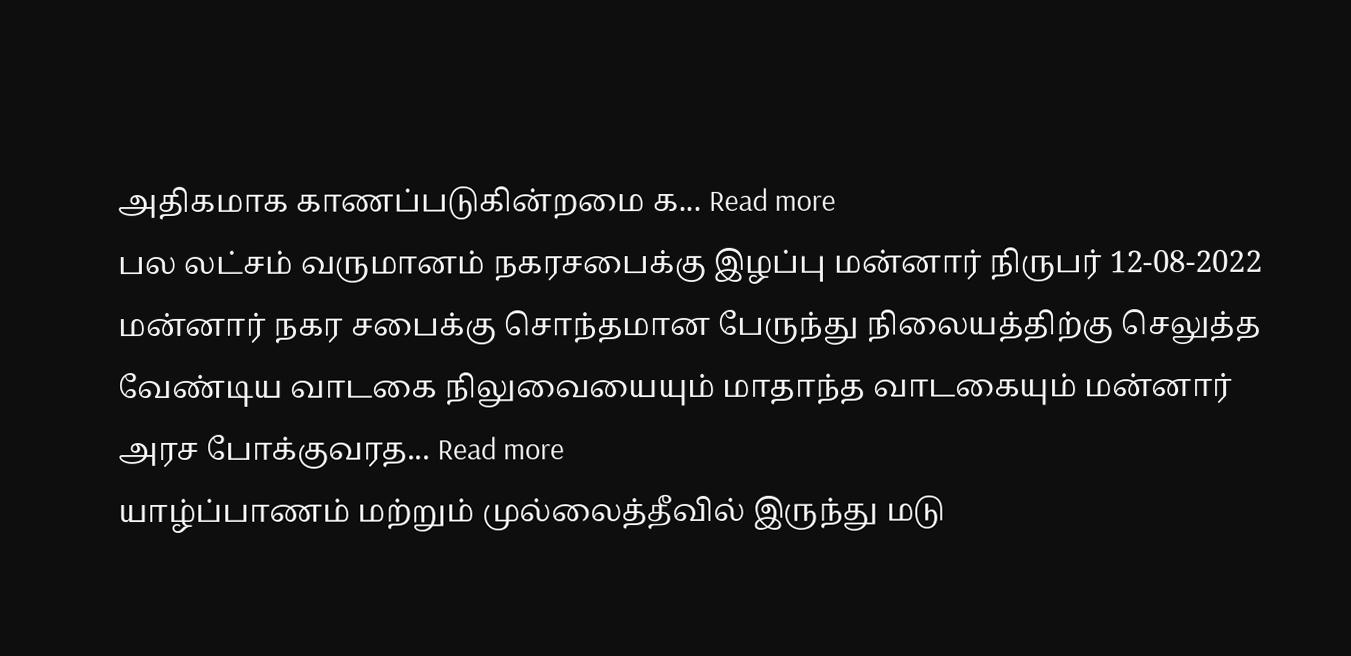அதிகமாக காணப்படுகின்றமை க... Read more
பல லட்சம் வருமானம் நகரசபைக்கு இழப்பு மன்னார் நிருபர் 12-08-2022 மன்னார் நகர சபைக்கு சொந்தமான பேருந்து நிலையத்திற்கு செலுத்த வேண்டிய வாடகை நிலுவையையும் மாதாந்த வாடகையும் மன்னார் அரச போக்குவரத... Read more
யாழ்ப்பாணம் மற்றும் முல்லைத்தீவில் இருந்து மடு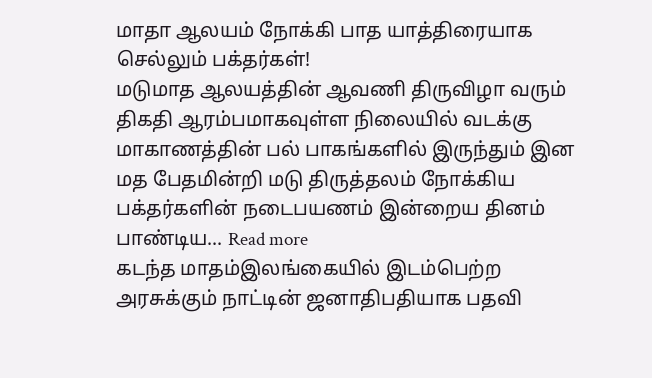மாதா ஆலயம் நோக்கி பாத யாத்திரையாக செல்லும் பக்தர்கள்!
மடுமாத ஆலயத்தின் ஆவணி திருவிழா வரும் திகதி ஆரம்பமாகவுள்ள நிலையில் வடக்கு மாகாணத்தின் பல் பாகங்களில் இருந்தும் இன மத பேதமின்றி மடு திருத்தலம் நோக்கிய பக்தர்களின் நடைபயணம் இன்றைய தினம் பாண்டிய... Read more
கடந்த மாதம்இலங்கையில் இடம்பெற்ற அரசுக்கும் நாட்டின் ஜனாதிபதியாக பதவி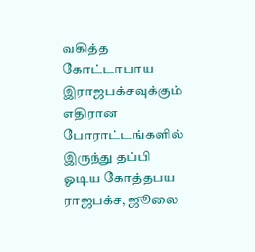வகித்த கோட்டாபாய இராஜபக்சவுக்கும் எதிரான போராட்டங்களில் இருந்து தப்பி ஓடிய கோத்தபய ராஜபக்ச, ஜூலை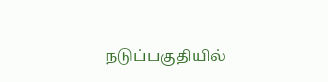நடுப்பகுதியில்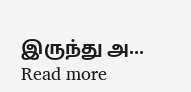இருந்து அ... Read more